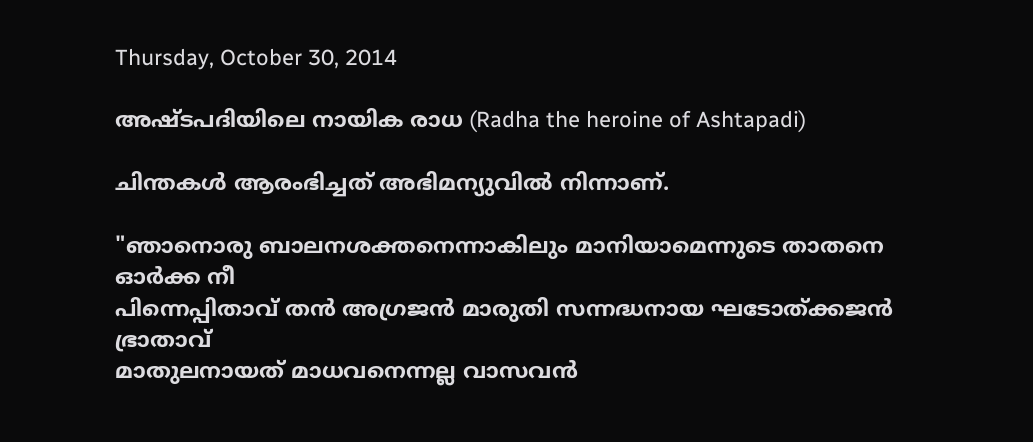Thursday, October 30, 2014

അഷ്ടപദിയിലെ നായിക രാധ (Radha the heroine of Ashtapadi)

ചിന്തകൾ ആരംഭിച്ചത് അഭിമന്യുവിൽ നിന്നാണ്.

"ഞാനൊരു ബാലനശക്തനെന്നാകിലും മാനിയാമെന്നുടെ താതനെ ഓർക്ക നീ
പിന്നെപ്പിതാവ് തൻ അഗ്രജൻ മാരുതി സന്നദ്ധനായ ഘടോത്ക്കജൻ ഭ്രാതാവ്
മാതുലനായത് മാധവനെന്നല്ല വാസവൻ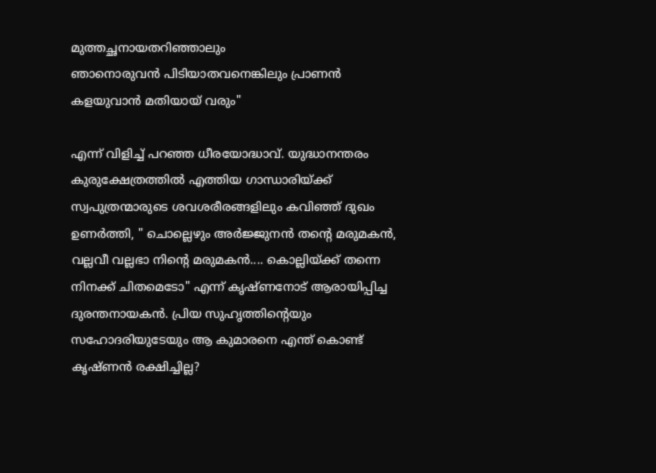മുത്തച്ഛനായതറിഞ്ഞാലും
ഞാനൊരുവൻ പിടിയാതവനെങ്കിലും പ്രാണൻ കളയുവാൻ മതിയായ് വരും"

എന്ന് വിളിച്ച് പറഞ്ഞ ധീരയോദ്ധാവ്. യുദ്ധാനന്തരം കുരുക്ഷേത്രത്തിൽ എത്തിയ ഗാന്ധാരിയ്ക്ക് സ്വപുത്രന്മാരുടെ ശവശരീരങ്ങളിലും കവിഞ്ഞ് ദുഖം ഉണർത്തി, " ചൊല്ലെഴും അർജ്ജുനൻ തന്റെ മരുമകൻ, വല്ലവീ വല്ലഭാ നിന്റെ മരുമകൻ.... കൊല്ലിയ്ക്ക് തന്നെ നിനക്ക് ചിതമെടോ" എന്ന് കൃഷ്ണനോട് ആരായിപ്പിച്ച ദുരന്തനായകൻ. പ്രിയ സുഹൃത്തിന്റെയും സഹോദരിയുടേയും ആ കുമാരനെ എന്ത് കൊണ്ട് കൃഷ്ണൻ രക്ഷിച്ചില്ല?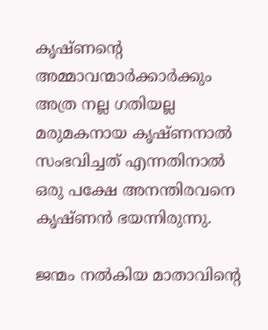കൃഷ്ണന്റെ അമ്മാവന്മാർക്കാർക്കും അത്ര നല്ല ഗതിയല്ല മരുമകനായ കൃഷ്ണനാൽ സംഭവിച്ചത് എന്നതിനാൽ ഒരു പക്ഷേ അനന്തിരവനെ കൃഷ്ണൻ ഭയന്നിരുന്നു.

ജന്മം നൽകിയ മാതാവിന്റെ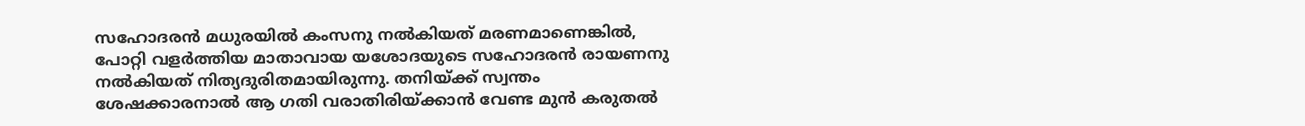സഹോദരൻ മധുരയിൽ കംസനു നൽകിയത് മരണമാണെങ്കിൽ, പോറ്റി വളർത്തിയ മാതാവായ യശോദയുടെ സഹോദരൻ രായണനു നൽകിയത് നിത്യദുരിതമായിരുന്നു. തനിയ്ക്ക് സ്വന്തം ശേഷക്കാരനാൽ ആ ഗതി വരാതിരിയ്ക്കാൻ വേണ്ട മുൻ കരുതൽ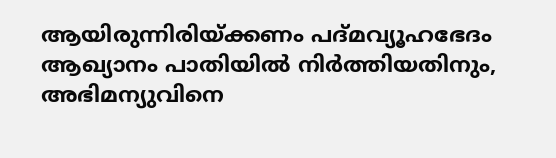ആയിരുന്നിരിയ്ക്കണം പദ്മവ്യൂഹഭേദം ആഖ്യാനം പാതിയിൽ നിർത്തിയതിനും, അഭിമന്യുവിനെ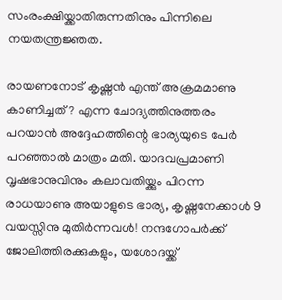സംരംക്ഷിയ്ക്കാതിരുന്നതിനും പിന്നിലെ നയതന്ത്രജ്ഞത.

രായണനോട് കൃഷ്ണൻ എന്ത് അക്രമമാണു കാണിച്ചത്? എന്ന ചോദ്യത്തിനുത്തരം പറയാൻ അദ്ദേഹത്തിന്റെ ഭാര്യയുടെ പേർ പറഞ്ഞാൽ മാത്രം മതി. യാദവപ്രമാണി വൃഷഭാനുവിനും കലാവതിയ്ക്കും പിറന്ന രാധയാണു അയാളുടെ ഭാര്യ, കൃഷ്ണനേക്കാൾ 9 വയസ്സിനു മുതിർന്നവൾ! നന്ദഗോപർക്ക് ജോലിത്തിരക്കുകളും, യശോദയ്ക്ക്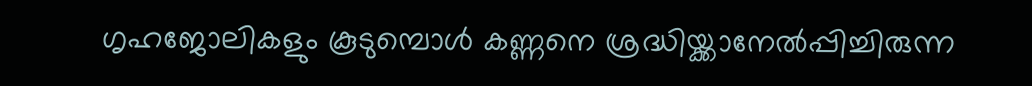ഗൃഹജോലികളും കൂടുമ്പൊൾ കണ്ണനെ ശ്രദ്ധിയ്ക്കാനേൽപ്പിച്ചിരുന്ന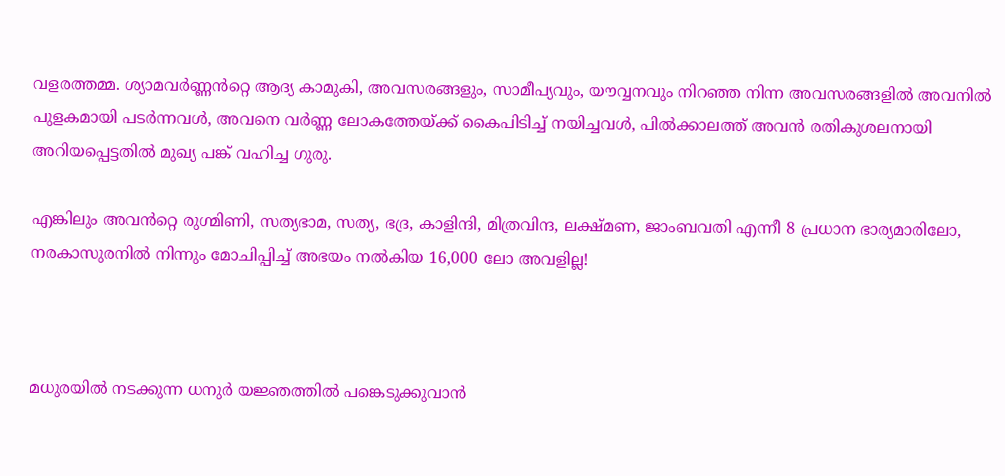വളരത്തമ്മ. ശ്യാമവർണ്ണൻറ്റെ ആദ്യ കാമുകി, അവസരങ്ങളും, സാമീപ്യവും, യൗവ്വനവും നിറഞ്ഞ നിന്ന അവസരങ്ങളിൽ അവനിൽ പുളകമായി പടർന്നവൾ, അവനെ വർണ്ണ ലോകത്തേയ്ക്ക് കൈപിടിച്ച് നയിച്ചവൾ, പിൽക്കാലത്ത് അവൻ രതികുശലനായി അറിയപ്പെട്ടതിൽ മുഖ്യ പങ്ക് വഹിച്ച ഗുരു.

എങ്കിലും അവൻറ്റെ രുഗ്മിണി, സത്യഭാമ, സത്യ, ഭദ്ര, കാളിന്ദി, മിത്രവിന്ദ, ലക്ഷ്മണ, ജാംബവതി എന്നീ 8 പ്രധാന ഭാര്യമാരിലോ, നരകാസുരനിൽ നിന്നും മോചിപ്പിച്ച് അഭയം നൽകിയ 16,000 ലോ അവളില്ല!



മധുരയിൽ നടക്കുന്ന ധനുർ യജ്ഞത്തിൽ പങ്കെടുക്കുവാൻ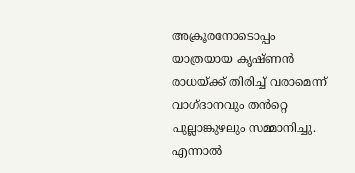അക്രൂരനോടൊപ്പം യാത്രയായ കൃഷ്ണൻ രാധയ്ക്ക് തിരിച്ച് വരാമെന്ന് വാഗ്ദാനവും തൻറ്റെ പുല്ലാങ്കുഴലും സമ്മാനിച്ചു. എന്നാൽ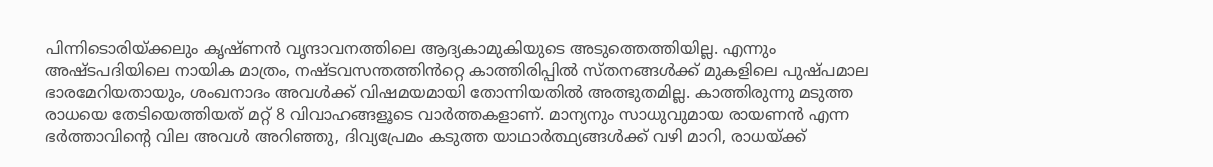പിന്നിടൊരിയ്ക്കലും കൃഷ്ണൻ വൃന്ദാവനത്തിലെ ആദ്യകാമുകിയുടെ അടുത്തെത്തിയില്ല. എന്നും അഷ്ടപദിയിലെ നായിക മാത്രം, നഷ്ടവസന്തത്തിൻറ്റെ കാത്തിരിപ്പിൽ സ്തനങ്ങൾക്ക്‌ മുകളിലെ പുഷ്പമാല ഭാരമേറിയതായും, ശംഖനാദം അവൾക്ക് വിഷമയമായി തോന്നിയതിൽ അത്ഭുതമില്ല. കാത്തിരുന്നു മടുത്ത രാധയെ തേടിയെത്തിയത് മറ്റ് 8 വിവാഹങ്ങളൂടെ വാർത്തകളാണ്. മാന്യനും സാധുവുമായ രായണൻ എന്ന ഭർത്താവിന്റെ വില അവൾ അറിഞ്ഞു, ദിവ്യപ്രേമം കടുത്ത യാഥാർത്ഥ്യങ്ങൾക്ക് വഴി മാറി, രാധയ്ക്ക്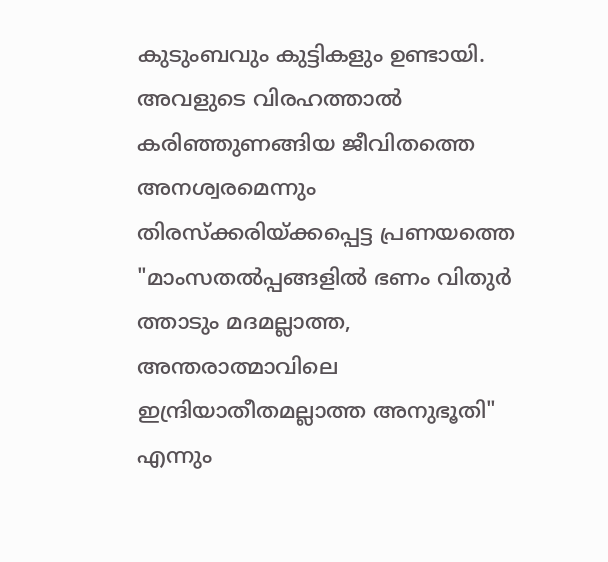കുടുംബവും കുട്ടികളും ഉണ്ടായി. അവളുടെ വിരഹത്താൽ കരിഞ്ഞുണങ്ങിയ ജീവിതത്തെ അനശ്വരമെന്നും തിരസ്ക്കരിയ്ക്കപ്പെട്ട പ്രണയത്തെ "മാംസതൽപ്പങ്ങളിൽ ഭണം വിതുർ ത്താടും മദമല്ലാത്ത, അന്തരാത്മാവിലെ ഇന്ദ്രിയാതീതമല്ലാത്ത അനുഭൂതി" എന്നും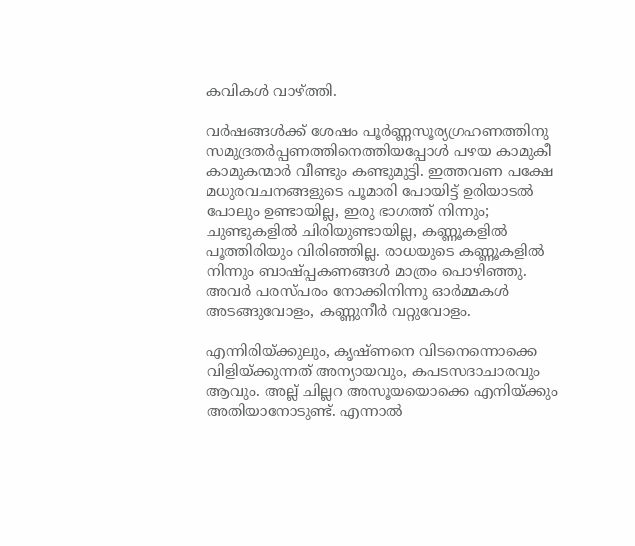കവികൾ വാഴ്ത്തി.

വർഷങ്ങൾക്ക് ശേഷം പൂർണ്ണസൂര്യഗ്രഹണത്തിനു സമുദ്രതർപ്പണത്തിനെത്തിയപ്പോൾ പഴയ കാമുകീ കാമുകന്മാർ വീണ്ടും കണ്ടുമുട്ടി. ഇത്തവണ പക്ഷേ മധുരവചനങ്ങളുടെ പൂമാരി പോയിട്ട് ഉരിയാടൽ പോലും ഉണ്ടായില്ല, ഇരു ഭാഗത്ത് നിന്നും; ചുണ്ടുകളിൽ ചിരിയുണ്ടായില്ല, കണ്ണൂകളിൽ പൂത്തിരിയും വിരിഞ്ഞില്ല. രാധയുടെ കണ്ണൂകളിൽ നിന്നും ബാഷ്പ്പകണങ്ങൾ മാത്രം പൊഴിഞ്ഞു. അവർ പരസ്പരം നോക്കിനിന്നു ഓർമ്മകൾ അടങ്ങുവോളം, കണ്ണുനീർ വറ്റുവോളം.

എന്നിരിയ്ക്കുലും, കൃഷ്ണനെ വിടനെന്നൊക്കെ വിളിയ്ക്കുന്നത് അന്യായവും, കപടസദാചാരവും ആവും. അല്ല് ചില്ലറ അസൂയയൊക്കെ എനിയ്ക്കും അതിയാനോടുണ്ട്. എന്നാൽ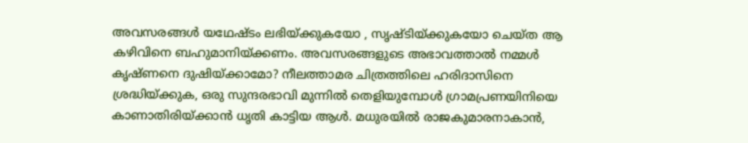അവസരങ്ങൾ യഥേഷ്ടം ലഭിയ്ക്കുകയോ , സൃഷ്ടിയ്ക്കുകയോ ചെയ്ത ആ കഴിവിനെ ബഹുമാനിയ്ക്കണം. അവസരങ്ങളുടെ അഭാവത്താൽ നമ്മൾ കൃഷ്ണനെ ദുഷിയ്ക്കാമോ? നീലത്താമര ചിത്രത്തിലെ ഹരിദാസിനെ ശ്രദ്ധിയ്ക്കുക, ഒരു സുന്ദരഭാവി മുന്നിൽ തെളിയുമ്പോൾ ഗ്രാമപ്രണയിനിയെ കാണാതിരിയ്ക്കാൻ ധൃതി കാട്ടിയ ആൾ. മധുരയിൽ രാജകുമാരനാകാൻ,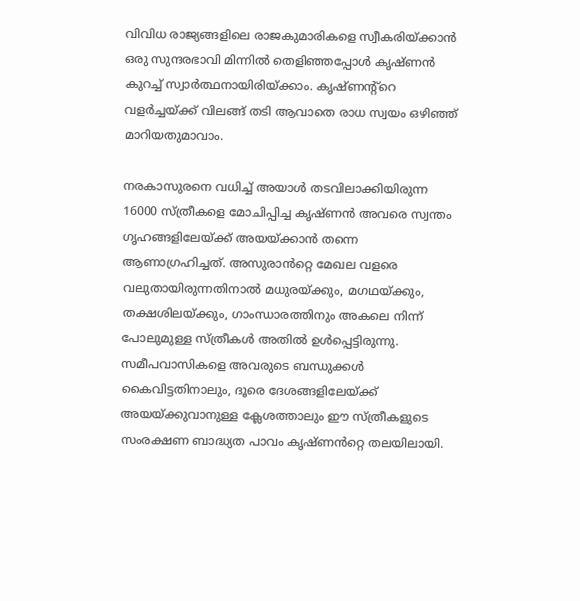വിവിധ രാജ്യങ്ങളിലെ രാജകുമാരികളെ സ്വീകരിയ്ക്കാൻ ഒരു സുന്ദരഭാവി മിന്നിൽ തെളിഞ്ഞപ്പോൾ കൃഷ്ണൻ കുറച്ച് സ്വാർത്ഥനായിരിയ്ക്കാം. കൃഷ്ണന്റ്റെ വളർച്ചയ്ക്ക് വിലങ്ങ് തടി ആവാതെ രാധ സ്വയം ഒഴിഞ്ഞ് മാറിയതുമാവാം.

നരകാസുരനെ വധിച്ച് അയാൾ തടവിലാക്കിയിരുന്ന 16000 സ്ത്രീകളെ മോചിപ്പിച്ച കൃഷ്ണൻ അവരെ സ്വന്തം ഗൃഹങ്ങളിലേയ്ക്ക് അയയ്ക്കാൻ തന്നെ ആണാഗ്രഹിച്ചത്. അസുരാൻറ്റെ മേഖല വളരെ വലുതായിരുന്നതിനാൽ മധുരയ്ക്കും, മഗഥയ്ക്കും, തക്ഷശിലയ്ക്കും, ഗാംന്ധാരത്തിനും അകലെ നിന്ന് പോലുമുള്ള സ്ത്രീകൾ അതിൽ ഉൾപ്പെട്ടിരുന്നു. സമീപവാസികളെ അവരുടെ ബന്ധുക്കൾ കൈവിട്ടതിനാലും, ദൂരെ ദേശങ്ങളിലേയ്ക്ക് അയയ്ക്കുവാനുള്ള ക്ലേശത്താലും ഈ സ്ത്രീകളുടെ സംരക്ഷണ ബാദ്ധ്യത പാവം കൃഷ്ണൻറ്റെ തലയിലായി.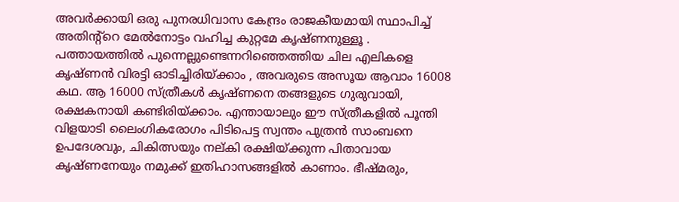അവർക്കായി ഒരു പുനരധിവാസ കേന്ദ്രം രാജകീയമായി സ്ഥാപിച്ച് അതിന്റ്റെ മേൽനോട്ടം വഹിച്ച കുറ്റമേ കൃഷ്ണനുള്ളൂ . പത്തായത്തിൽ പുന്നെല്ലുണ്ടെന്നറിഞ്ഞെത്തിയ ചില എലികളെ കൃഷ്ണൻ വിരട്ടി ഓടിച്ചിരിയ്ക്കാം , അവരുടെ അസൂയ ആവാം 16008 കഥ. ആ 16000 സ്ത്രീകൾ കൃഷ്ണനെ തങ്ങളുടെ ഗുരുവായി, രക്ഷകനായി കണ്ടിരിയ്ക്കാം. എന്തായാലും ഈ സ്ത്രീകളിൽ പൂന്തി വിളയാടി ലൈംഗികരോഗം പിടിപെട്ട സ്വന്തം പുത്രൻ സാംബനെ ഉപദേശവും, ചികിത്സയും നല്കി രക്ഷിയ്ക്കുന്ന പിതാവായ കൃഷ്ണനേയും നമുക്ക് ഇതിഹാസങ്ങളിൽ കാണാം. ഭീഷ്മരും,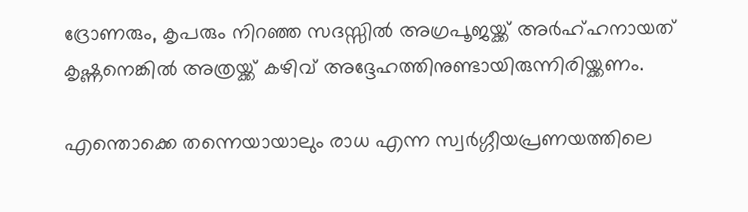ദ്രോണരും, കൃപരും നിറഞ്ഞ സദസ്സിൽ അഗ്രപൂജയ്ക്ക് അർഹ്ഹനായത് കൃഷ്ണനെങ്കിൽ അത്രയ്ക്ക് കഴിവ് അദ്ദേഹത്തിനുണ്ടായിരുന്നിരിയ്ക്കണം.

എന്തൊക്കെ തന്നെയായാലും രാധ എന്ന സ്വർഗ്ഗീയപ്രണയത്തിലെ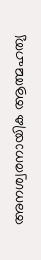അനശ്വരനായിക ആത്മഹത്യ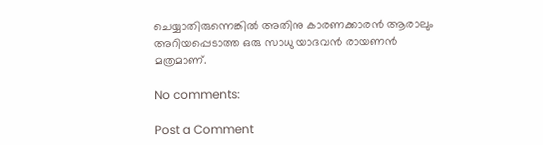ചെയ്യാതിരുന്നെങ്കിൽ അതിനു കാരണക്കാരൻ ആരാലും അറിയപ്പെടാത്ത ഒരു സാധു യാദവൻ രായണൻ മത്രമാണ്.

No comments:

Post a Comment